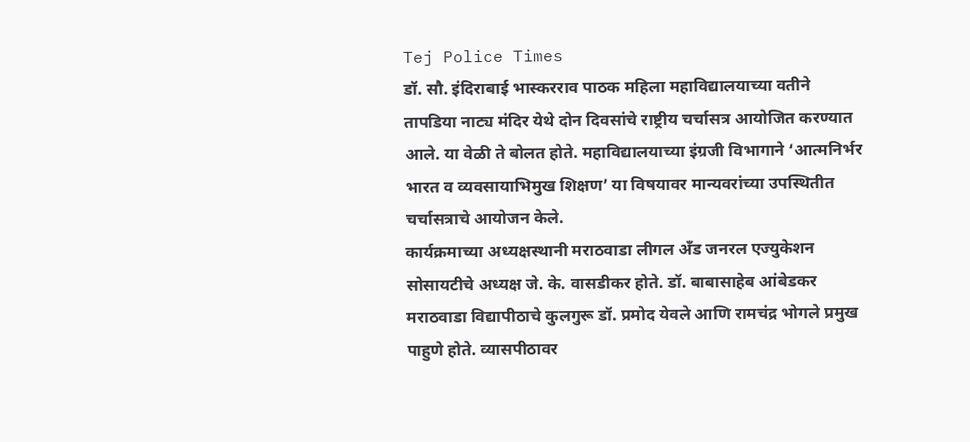Tej Police Times
डॉ. सौ. इंदिराबाई भास्करराव पाठक महिला महाविद्यालयाच्या वतीने तापडिया नाट्य मंदिर येथे दोन दिवसांचे राष्ट्रीय चर्चासत्र आयोजित करण्यात आले. या वेळी ते बोलत होते. महाविद्यालयाच्या इंग्रजी विभागाने ‘आत्मनिर्भर भारत व व्यवसायाभिमुख शिक्षण’ या विषयावर मान्यवरांच्या उपस्थितीत चर्चासत्राचे आयोजन केले.
कार्यक्रमाच्या अध्यक्षस्थानी मराठवाडा लीगल अँड जनरल एज्युकेशन सोसायटीचे अध्यक्ष जे. के. वासडीकर होते. डॉ. बाबासाहेब आंबेडकर मराठवाडा विद्यापीठाचे कुलगुरू डॉ. प्रमोद येवले आणि रामचंद्र भोगले प्रमुख पाहुणे होते. व्यासपीठावर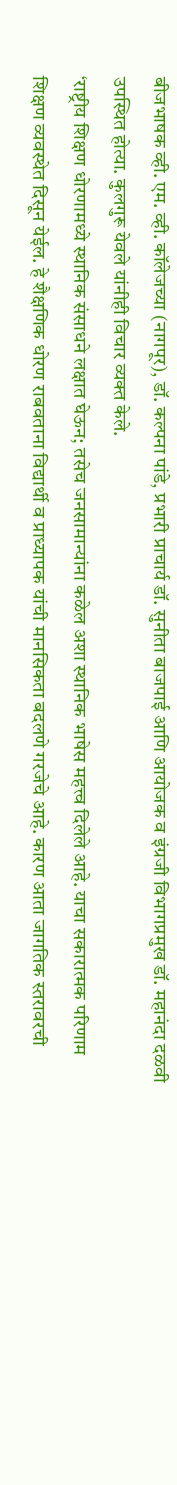बीजभाषक व्ही. एम. व्ही. कॉलेजच्या (नागपूर), डॉ. कल्पना पांडे, प्रभारी प्राचार्य डॉ. सुनीता बाजपाई आणि आयोजक व इंग्रजी विभागप्रमुख डॉ. महानंदा दळवी उपस्थित होत्या. कुलगुरू येवले यांनीही विचार व्यक्त केले.
‘राष्ट्रीय शिक्षण धोरणामध्ये स्थानिक संसाधने लक्षात घेऊन; तसेच जनसामान्यांना कळेल अशा स्थानिक भाषेस महत्त्व दिलेले आहे. याचा सकारात्मक परिणाम शिक्षण व्यवस्थेत दिसून येईल. हे शैक्षणिक धोरण राबवताना विद्यार्थी व प्राध्यापक यांची मानसिकता बदलणे गरजेचे आहे. कारण आता जागतिक स्तरावरची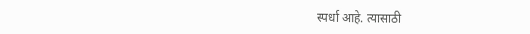स्पर्धा आहे. त्यासाठी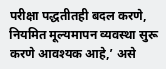परीक्षा पद्धतीतही बदल करणे, नियमित मूल्यमापन व्यवस्था सुरू करणे आवश्यक आहे,’ असे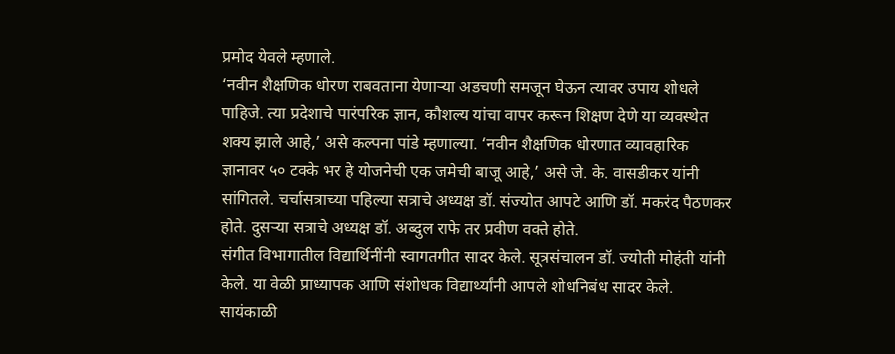प्रमोद येवले म्हणाले.
‘नवीन शैक्षणिक धोरण राबवताना येणाऱ्या अडचणी समजून घेऊन त्यावर उपाय शोधले पाहिजे. त्या प्रदेशाचे पारंपरिक ज्ञान, कौशल्य यांचा वापर करून शिक्षण देणे या व्यवस्थेत शक्य झाले आहे,’ असे कल्पना पांडे म्हणाल्या. ‘नवीन शैक्षणिक धोरणात व्यावहारिक ज्ञानावर ५० टक्के भर हे योजनेची एक जमेची बाजू आहे,’ असे जे. के. वासडीकर यांनी सांगितले. चर्चासत्राच्या पहिल्या सत्राचे अध्यक्ष डॉ. संज्योत आपटे आणि डॉ. मकरंद पैठणकर होते. दुसऱ्या सत्राचे अध्यक्ष डॉ. अब्दुल राफे तर प्रवीण वक्ते होते.
संगीत विभागातील विद्यार्थिनींनी स्वागतगीत सादर केले. सूत्रसंचालन डॉ. ज्योती मोहंती यांनी केले. या वेळी प्राध्यापक आणि संशोधक विद्यार्थ्यांनी आपले शोधनिबंध सादर केले. सायंकाळी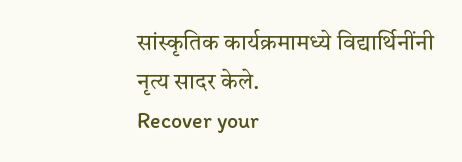सांस्कृतिक कार्यक्रमामध्ये विद्यार्थिनींनी नृत्य सादर केले.
Recover your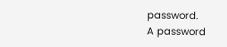password.
A password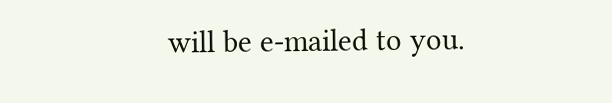will be e-mailed to you.